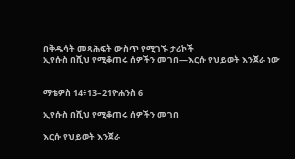በቅዱሳት መጻሕፍት ውስጥ የሚገኙ ታሪኮች
ኢየሱስ በሺህ የሚቆጠሩ ሰዎችን መገበ—እርሱ የህይወት እንጀራ ነው


ማቴዎስ 14፥13–21ዮሐንስ 6

ኢየሱስ በሺህ የሚቆጠሩ ሰዎችን መገበ

እርሱ የህይወት እንጀራ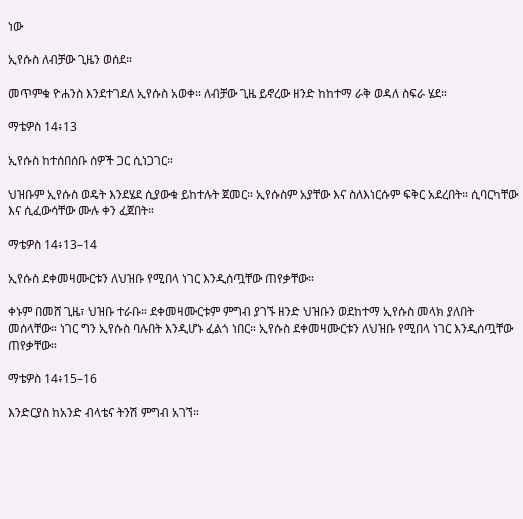ነው

ኢየሱስ ለብቻው ጊዜን ወሰደ።

መጥምቁ ዮሐንስ እንደተገደለ ኢየሱስ አወቀ። ለብቻው ጊዜ ይኖረው ዘንድ ከከተማ ራቅ ወዳለ ስፍራ ሄደ።

ማቴዎስ 14፥13

ኢየሱስ ከተሰበሰቡ ሰዎች ጋር ሲነጋገር።

ህዝቡም ኢየሱስ ወዴት እንደሄደ ሲያውቁ ይከተሉት ጀመር። ኢየሱስም አያቸው እና ስለእነርሱም ፍቅር አደረበት። ሲባርካቸው እና ሲፈውሳቸው ሙሉ ቀን ፈጀበት።

ማቴዎስ 14፥13–14

ኢየሱስ ደቀመዛሙርቱን ለህዝቡ የሚበላ ነገር እንዲሰጧቸው ጠየቃቸው።

ቀኑም በመሸ ጊዜ፣ ህዝቡ ተራቡ። ደቀመዛሙርቱም ምግብ ያገኙ ዘንድ ህዝቡን ወደከተማ ኢየሱስ መላክ ያለበት መሰላቸው። ነገር ግን ኢየሱስ ባሉበት እንዲሆኑ ፈልጎ ነበር። ኢየሱስ ደቀመዛሙርቱን ለህዝቡ የሚበላ ነገር እንዲሰጧቸው ጠየቃቸው።

ማቴዎስ 14፥15–16

እንድርያስ ከአንድ ብላቴና ትንሽ ምግብ አገኘ።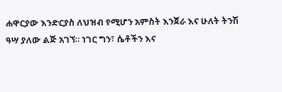ሐዋርያው እንድርያስ ለህዝብ የሚሆን አምስት እንጀራ እና ሁለት ትንሽ ዓሣ ያለው ልጅ አገኘ። ነገር ግን፣ ሴቶችን እና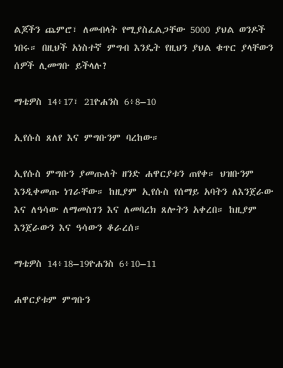ልጆችን ጨምሮ፣ ለመብላት የሚያስፈልጋቸው 5000 ያህል ወንዶች ነበሩ። በዚህች አነስተኛ ምግብ እንዴት የዚህን ያህል ቁጥር ያላቸውን ሰዎች ሊመግቡ ይችላሉ?

ማቴዎስ 14፥17፣ 21ዮሐንስ 6፥8–10

ኢየሱስ ጸለየ እና ምግቡንም ባረከው።

ኢየሱስ ምግቡን ያመጡለት ዘንድ ሐዋርያቱን ጠየቀ። ህዝቡንም እንዲቀመጡ ነገራቸው። ከዚያም ኢየሱስ የሰማይ አባትን ለእንጀራው እና ለዓሳው ለማመስገን እና ለመባረክ ጸሎትን አቀረበ። ከዚያም እንጀራውን እና ዓሳውን ቆራረሰ።

ማቴዎስ 14፥18–19ዮሐንስ 6፥10–11

ሐዋርያቱም ምግቡን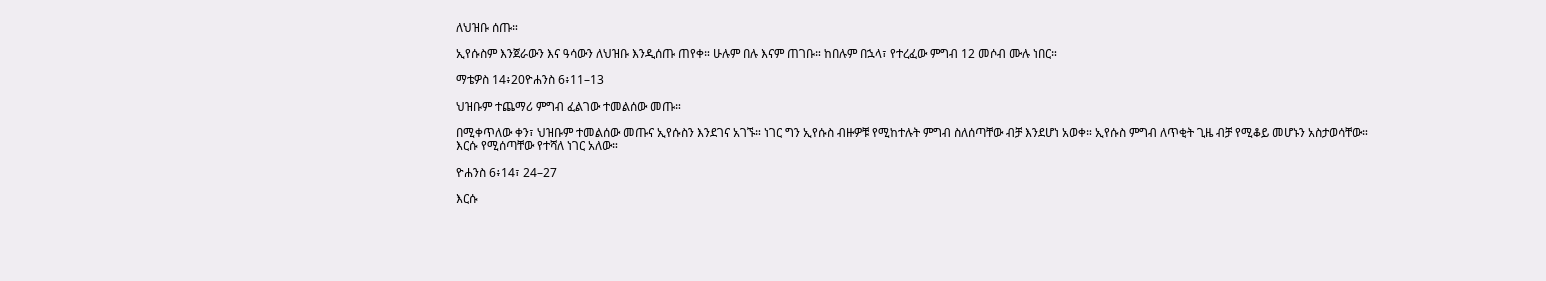ለህዝቡ ሰጡ።

ኢየሱስም እንጀራውን እና ዓሳውን ለህዝቡ እንዲሰጡ ጠየቀ። ሁሉም በሉ እናም ጠገቡ። ከበሉም በኋላ፣ የተረፈው ምግብ 12 መሶብ ሙሉ ነበር።

ማቴዎስ 14፥20ዮሐንስ 6፥11–13

ህዝቡም ተጨማሪ ምግብ ፈልገው ተመልሰው መጡ።

በሚቀጥለው ቀን፣ ህዝቡም ተመልሰው መጡና ኢየሱስን እንደገና አገኙ። ነገር ግን ኢየሱስ ብዙዎቹ የሚከተሉት ምግብ ስለሰጣቸው ብቻ እንደሆነ አወቀ። ኢየሱስ ምግብ ለጥቂት ጊዜ ብቻ የሚቆይ መሆኑን አስታወሳቸው። እርሱ የሚሰጣቸው የተሻለ ነገር አለው።

ዮሐንስ 6፥14፣ 24–27

እርሱ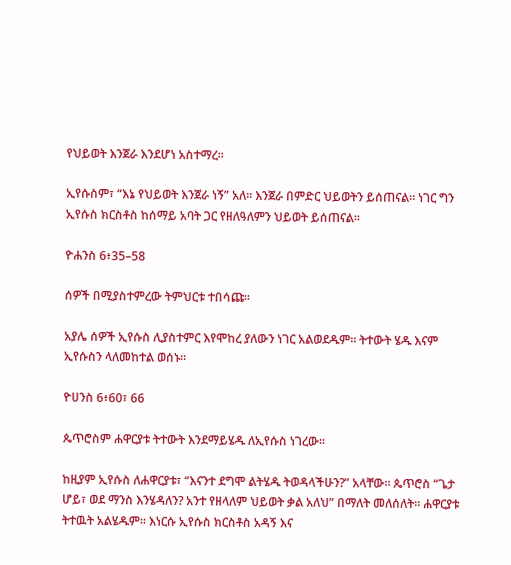የህይወት እንጀራ እንደሆነ አስተማረ።

ኢየሱስም፣ “እኔ የህይወት እንጀራ ነኝ” አለ። እንጀራ በምድር ህይወትን ይሰጠናል። ነገር ግን ኢየሱስ ክርስቶስ ከሰማይ አባት ጋር የዘለዓለምን ህይወት ይሰጠናል።

ዮሐንስ 6፥35–58

ሰዎች በሚያስተምረው ትምህርቱ ተበሳጩ።

አያሌ ሰዎች ኢየሱስ ሊያስተምር እየሞከረ ያለውን ነገር አልወደዱም። ትተውት ሄዱ እናም ኢየሱስን ላለመከተል ወሰኑ።

ዮሀንስ 6፥60፣ 66

ጴጥሮስም ሐዋርያቱ ትተውት እንደማይሄዱ ለኢየሱስ ነገረው።

ከዚያም ኢየሱስ ለሐዋርያቱ፣ “እናንተ ደግሞ ልትሄዱ ትወዳላችሁን?” አላቸው። ጴጥሮስ “ጌታ ሆይ፣ ወደ ማንስ እንሄዳለን? አንተ የዘላለም ህይወት ቃል አለህ” በማለት መለሰለት። ሐዋርያቱ ትተዉት አልሄዱም። እነርሱ ኢየሱስ ክርስቶስ አዳኝ እና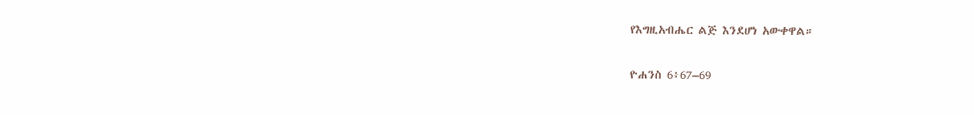የእግዚአብሔር ልጅ እንደሆነ አውቀዋል።

ዮሐንስ 6፥67–69